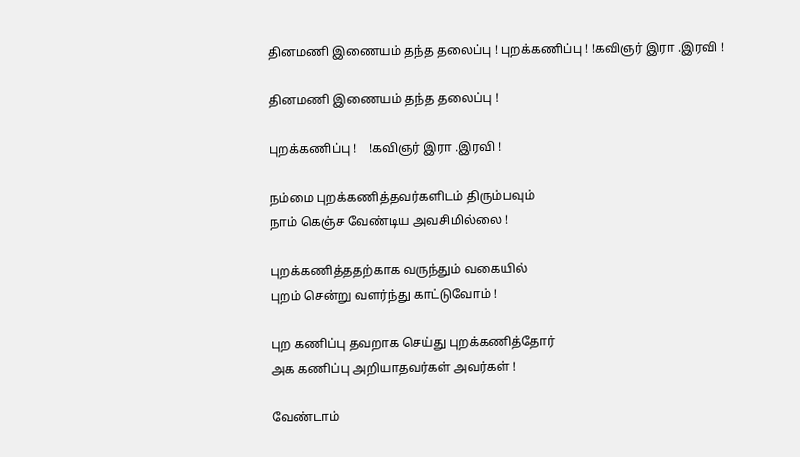தினமணி இணையம் தந்த தலைப்பு ! புறக்கணிப்பு ! !கவிஞர் இரா .இரவி !

தினமணி இணையம் தந்த தலைப்பு !

புறக்கணிப்பு !    !கவிஞர் இரா .இரவி !

நம்மை புறக்கணித்தவர்களிடம் திரும்பவும்
நாம் கெஞ்ச வேண்டிய அவசிமில்லை !

புறக்கணித்ததற்காக வருந்தும் வகையில்
புறம் சென்று வளர்ந்து காட்டுவோம் !

புற கணிப்பு தவறாக செய்து புறக்கணித்தோர்
அக கணிப்பு அறியாதவர்கள் அவர்கள் !

வேண்டாம்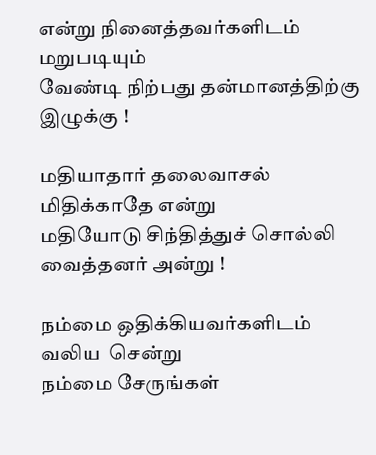என்று நினைத்தவர்களிடம் மறுபடியும்
வேண்டி நிற்பது தன்மானத்திற்கு இழுக்கு !

மதியாதார் தலைவாசல் மிதிக்காதே என்று
மதியோடு சிந்தித்துச் சொல்லி வைத்தனர் அன்று !

நம்மை ஒதிக்கியவர்களிடம் வலிய  சென்று
நம்மை சேருங்கள்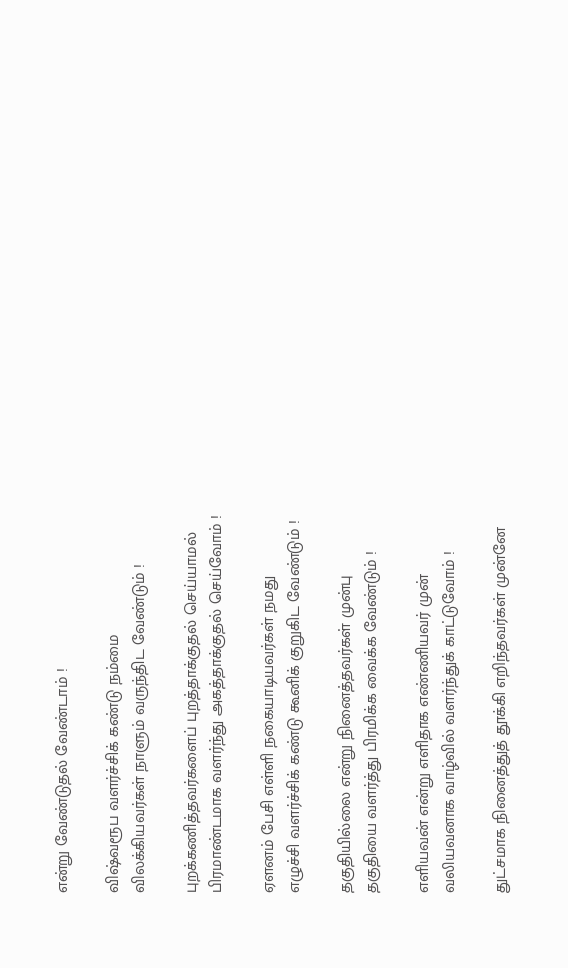என்று வேண்டுதல் வேண்டாம் !

விஷ்வரூப வளர்ச்சிக் கண்டு நம்மை
விலக்கியவர்கள் நாளும் வருந்திட வேண்டும் !

புறக்கணித்தவர்களைப் புறத்தாக்குதல் செய்யாமல்
பிரமாண்டமாக வளர்ந்து அகத்தாக்குதல் செய்வோம் !

ஏளனம் பேசி எள்ளி நகையாடியவர்கள் நமது
எழுச்சி வளர்ச்சிக் கண்டு கூனிக் குறுகிட வேண்டும் !

தகுதியில்லை என்று நினைத்தவர்கள் முன்பு
தகுதியை வளர்த்து பிரமிக்க வைக்க வேண்டும் !

எளியவன் என்று எளிதாக எண்ணியவர் முன்
வலியவனாக வாழ்வில் வளர்ந்துக் காட்டுவோம் !

துட்சமாக நினைத்துத் தூக்கி எறிந்தவர்கள் முன்னே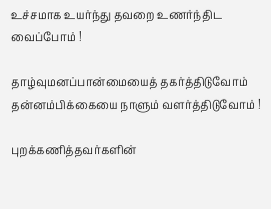உச்சமாக உயர்ந்து தவறை உணர்ந்திட வைப்போம் !

தாழ்வுமனப்பான்மையைத் தகர்த்திடுவோம்
தன்னம்பிக்கையை நாளும் வளர்த்திடுவோம் !

புறக்கணித்தவர்களின்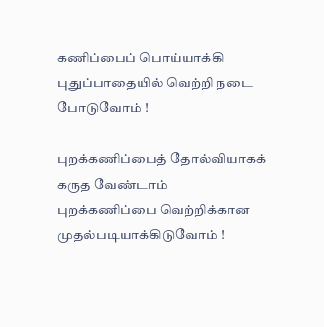கணிப்பைப் பொய்யாக்கி
புதுப்பாதையில் வெற்றி நடை போடுவோம் !

புறக்கணிப்பைத் தோல்வியாகக் கருத வேண்டாம்
புறக்கணிப்பை வெற்றிக்கான முதல்படியாக்கிடுவோம் !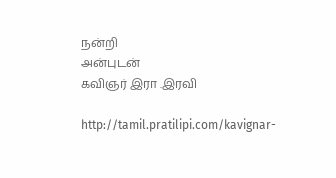நன்றி
அன்புடன்
கவிஞர் இரா .இரவி

http://tamil.pratilipi.com/kavignar-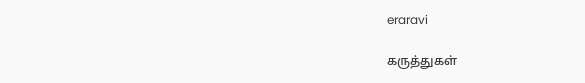eraravi

கருத்துகள்